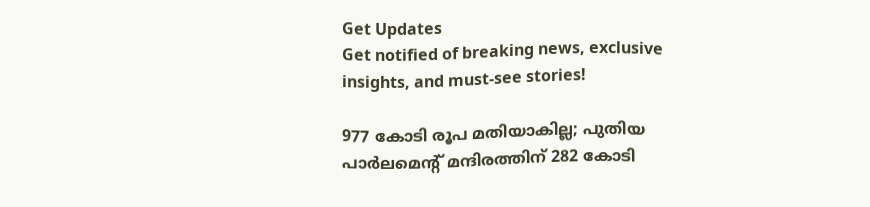Get Updates
Get notified of breaking news, exclusive insights, and must-see stories!

977 കോടി രൂപ മതിയാകില്ല; പുതിയ പാര്‍ലമെന്റ് മന്ദിരത്തിന് 282 കോടി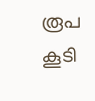രൂപ കൂടി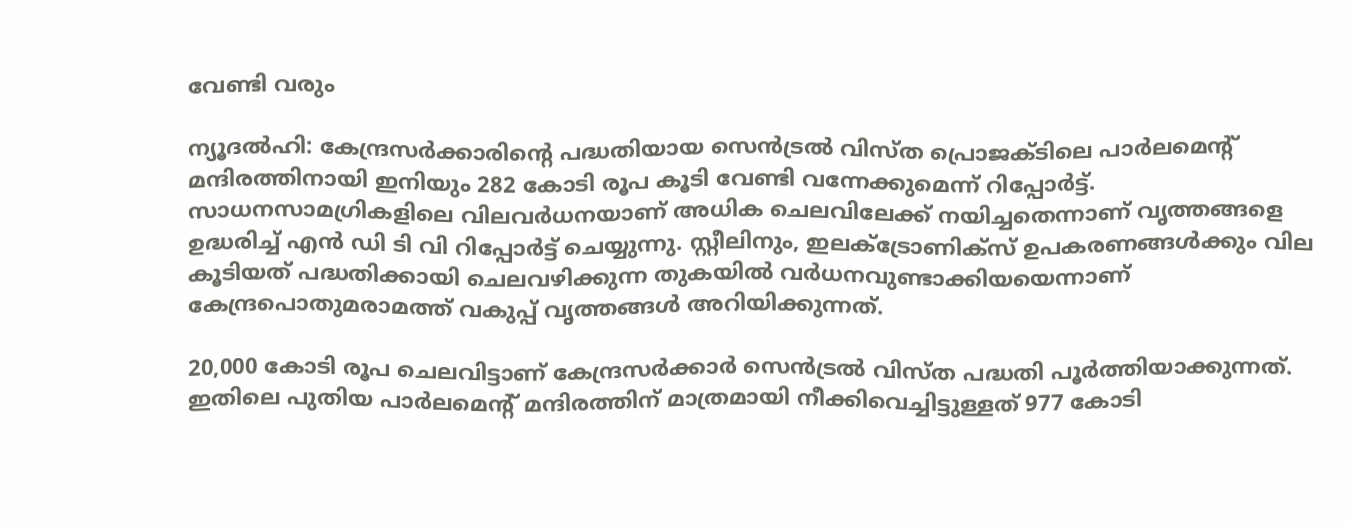വേണ്ടി വരും

ന്യൂദല്‍ഹി: കേന്ദ്രസര്‍ക്കാരിന്റെ പദ്ധതിയായ സെന്‍ട്രല്‍ വിസ്ത പ്രൊജക്ടിലെ പാര്‍ലമെന്റ് മന്ദിരത്തിനായി ഇനിയും 282 കോടി രൂപ കൂടി വേണ്ടി വന്നേക്കുമെന്ന് റിപ്പോര്‍ട്ട്. സാധനസാമഗ്രികളിലെ വിലവര്‍ധനയാണ് അധിക ചെലവിലേക്ക് നയിച്ചതെന്നാണ് വൃത്തങ്ങളെ ഉദ്ധരിച്ച് എന്‍ ഡി ടി വി റിപ്പോര്‍ട്ട് ചെയ്യുന്നു. സ്റ്റീലിനും, ഇലക്ട്രോണിക്സ് ഉപകരണങ്ങള്‍ക്കും വില കൂടിയത് പദ്ധതിക്കായി ചെലവഴിക്കുന്ന തുകയില്‍ വര്‍ധനവുണ്ടാക്കിയയെന്നാണ് കേന്ദ്രപൊതുമരാമത്ത് വകുപ്പ് വൃത്തങ്ങള്‍ അറിയിക്കുന്നത്.

20,000 കോടി രൂപ ചെലവിട്ടാണ് കേന്ദ്രസര്‍ക്കാര്‍ സെന്‍ട്രല്‍ വിസ്ത പദ്ധതി പൂര്‍ത്തിയാക്കുന്നത്. ഇതിലെ പുതിയ പാര്‍ലമെന്റ് മന്ദിരത്തിന് മാത്രമായി നീക്കിവെച്ചിട്ടുള്ളത് 977 കോടി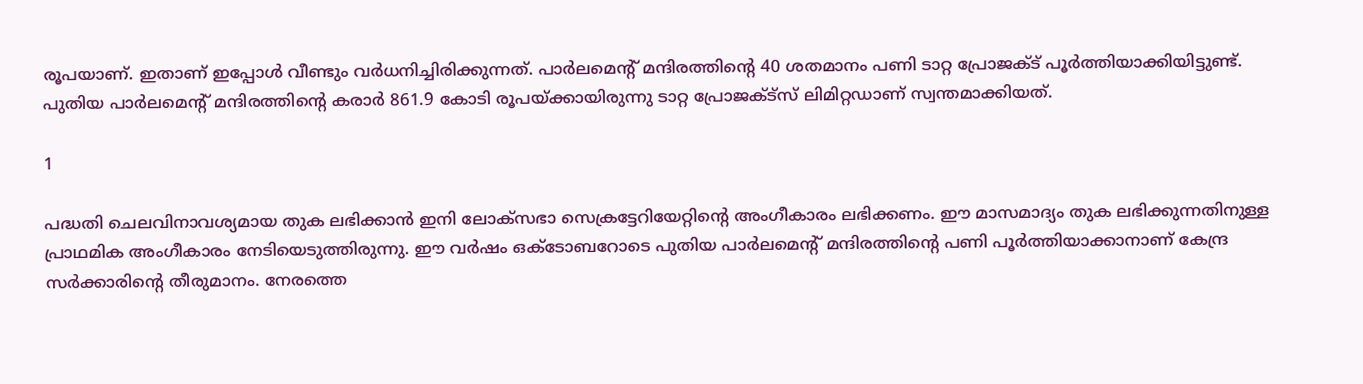രൂപയാണ്. ഇതാണ് ഇപ്പോള്‍ വീണ്ടും വര്‍ധനിച്ചിരിക്കുന്നത്. പാര്‍ലമെന്റ് മന്ദിരത്തിന്റെ 40 ശതമാനം പണി ടാറ്റ പ്രോജക്ട് പൂര്‍ത്തിയാക്കിയിട്ടുണ്ട്. പുതിയ പാര്‍ലമെന്റ് മന്ദിരത്തിന്റെ കരാര്‍ 861.9 കോടി രൂപയ്ക്കായിരുന്നു ടാറ്റ പ്രോജക്ട്‌സ് ലിമിറ്റഡാണ് സ്വന്തമാക്കിയത്.

1

പദ്ധതി ചെലവിനാവശ്യമായ തുക ലഭിക്കാന്‍ ഇനി ലോക്സഭാ സെക്രട്ടേറിയേറ്റിന്റെ അംഗീകാരം ലഭിക്കണം. ഈ മാസമാദ്യം തുക ലഭിക്കുന്നതിനുള്ള പ്രാഥമിക അംഗീകാരം നേടിയെടുത്തിരുന്നു. ഈ വര്‍ഷം ഒക്ടോബറോടെ പുതിയ പാര്‍ലമെന്റ് മന്ദിരത്തിന്റെ പണി പൂര്‍ത്തിയാക്കാനാണ് കേന്ദ്ര സര്‍ക്കാരിന്റെ തീരുമാനം. നേരത്തെ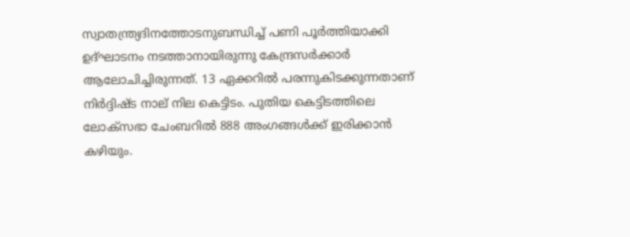സ്വാതന്ത്ര്യദിനത്തോടനുബന്ധിച്ച് പണി പൂര്‍ത്തിയാക്കി ഉദ്ഘാടനം നടത്താനായിരുന്നു കേന്ദ്രസര്‍ക്കാര്‍ ആലോചിച്ചിരുന്നത്. 13 ഏക്കറില്‍ പരന്നുകിടക്കുന്നതാണ് നിര്‍ദ്ദിഷ്ട നാല് നില കെട്ടിടം. പുതിയ കെട്ടിടത്തിലെ ലോക്സഭാ ചേംബറില്‍ 888 അംഗങ്ങള്‍ക്ക് ഇരിക്കാന്‍ കഴിയും.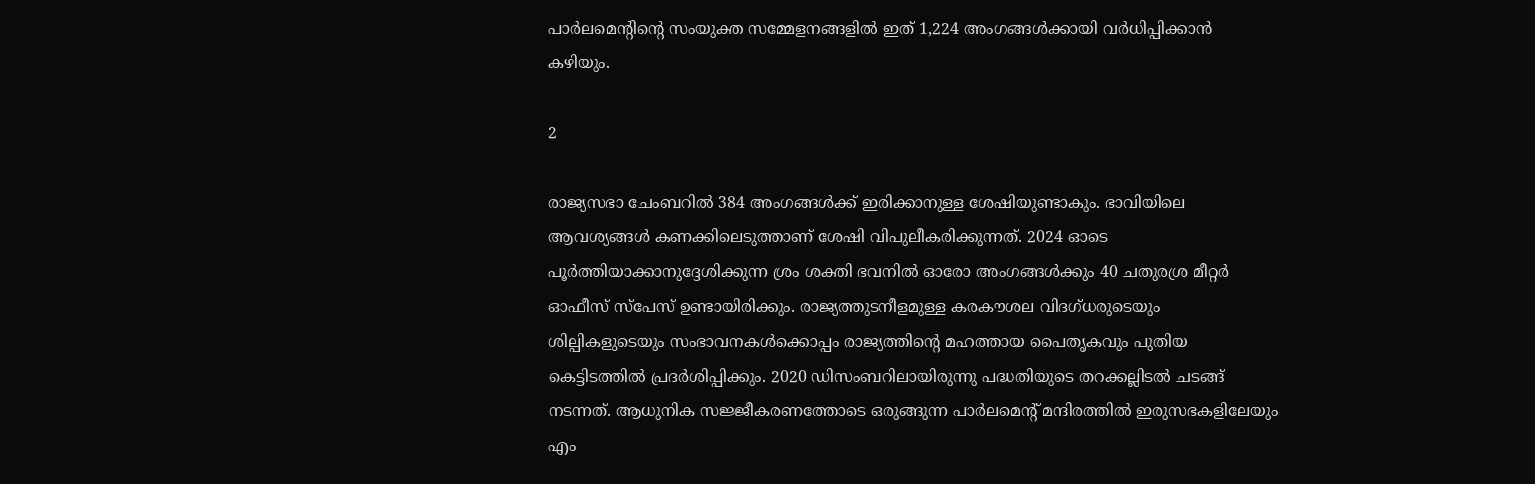പാര്‍ലമെന്റിന്റെ സംയുക്ത സമ്മേളനങ്ങളില്‍ ഇത് 1,224 അംഗങ്ങള്‍ക്കായി വര്‍ധിപ്പിക്കാന്‍ കഴിയും.

2

രാജ്യസഭാ ചേംബറില്‍ 384 അംഗങ്ങള്‍ക്ക് ഇരിക്കാനുള്ള ശേഷിയുണ്ടാകും. ഭാവിയിലെ ആവശ്യങ്ങള്‍ കണക്കിലെടുത്താണ് ശേഷി വിപുലീകരിക്കുന്നത്. 2024 ഓടെ പൂര്‍ത്തിയാക്കാനുദ്ദേശിക്കുന്ന ശ്രം ശക്തി ഭവനില്‍ ഓരോ അംഗങ്ങള്‍ക്കും 40 ചതുരശ്ര മീറ്റര്‍ ഓഫീസ് സ്പേസ് ഉണ്ടായിരിക്കും. രാജ്യത്തുടനീളമുള്ള കരകൗശല വിദഗ്ധരുടെയും ശില്പികളുടെയും സംഭാവനകള്‍ക്കൊപ്പം രാജ്യത്തിന്റെ മഹത്തായ പൈതൃകവും പുതിയ കെട്ടിടത്തില്‍ പ്രദര്‍ശിപ്പിക്കും. 2020 ഡിസംബറിലായിരുന്നു പദ്ധതിയുടെ തറക്കല്ലിടല്‍ ചടങ്ങ് നടന്നത്. ആധുനിക സജ്ജീകരണത്തോടെ ഒരുങ്ങുന്ന പാര്‍ലമെന്റ് മന്ദിരത്തില്‍ ഇരുസഭകളിലേയും എം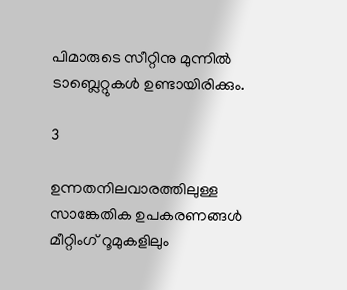പിമാരുടെ സീറ്റിനു മുന്നില്‍ ടാബ്ലെറ്റുകള്‍ ഉണ്ടായിരിക്കും.

3

ഉന്നതനിലവാരത്തിലുള്ള സാങ്കേതിക ഉപകരണങ്ങള്‍ മീറ്റിംഗ് റൂമുകളിലും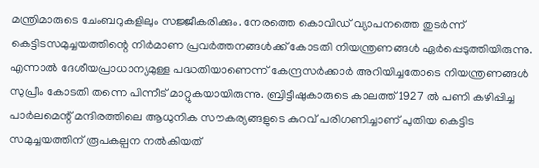മന്ത്രിമാരുടെ ചേംബറുകളിലും സജ്ജീകരിക്കും. നേരത്തെ കൊവിഡ് വ്യാപനത്തെ തുടര്‍ന്ന് കെട്ടിടസമുച്ചയത്തിന്റെ നിര്‍മാണ പ്രവര്‍ത്തനങ്ങള്‍ക്ക് കോടതി നിയന്ത്രണങ്ങള്‍ ഏര്‍പ്പെടുത്തിയിരുന്നു. എന്നാല്‍ ദേശീയപ്രാധാന്യമുള്ള പദ്ധതിയാണെന്ന് കേന്ദ്രസര്‍ക്കാര്‍ അറിയിച്ചതോടെ നിയന്ത്രണങ്ങള്‍ സുപ്രീം കോടതി തന്നെ പിന്നീട് മാറ്റുകയായിരുന്നു. ബ്രിട്ടീഷുകാരുടെ കാലത്ത് 1927 ല്‍ പണി കഴിപ്പിച്ച പാര്‍ലമെന്റ് മന്ദിരത്തിലെ ആധുനിക സൗകര്യങ്ങളുടെ കുറവ് പരിഗണിച്ചാണ് പുതിയ കെട്ടിട സമുച്ചയത്തിന് രൂപകല്പന നല്‍കിയത്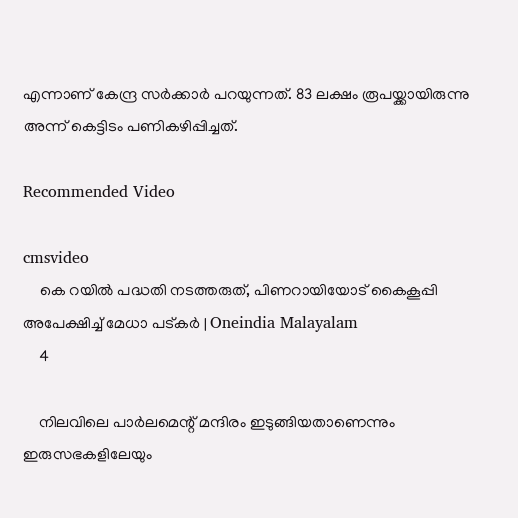എന്നാണ് കേന്ദ്ര സര്‍ക്കാര്‍ പറയുന്നത്. 83 ലക്ഷം രൂപയ്ക്കായിരുന്നു അന്ന് കെട്ടിടം പണികഴിപ്പിച്ചത്.

Recommended Video

cmsvideo
    കെ റയില്‍ പദ്ധതി നടത്തരുത്, പിണറായിയോട് കൈകൂപ്പി അപേക്ഷിച്ച് മേധാ പട്കര്‍ | Oneindia Malayalam
    4

    നിലവിലെ പാര്‍ലമെന്റ് മന്ദിരം ഇടുങ്ങിയതാണെന്നും ഇരുസഭകളിലേയും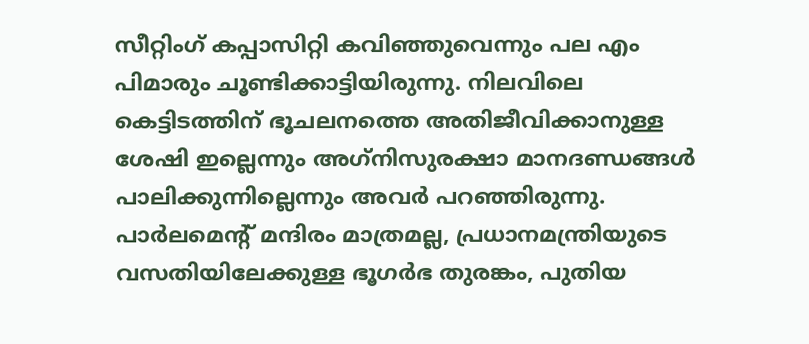സീറ്റിംഗ് കപ്പാസിറ്റി കവിഞ്ഞുവെന്നും പല എം പിമാരും ചൂണ്ടിക്കാട്ടിയിരുന്നു. നിലവിലെ കെട്ടിടത്തിന് ഭൂചലനത്തെ അതിജീവിക്കാനുള്ള ശേഷി ഇല്ലെന്നും അഗ്‌നിസുരക്ഷാ മാനദണ്ഡങ്ങള്‍ പാലിക്കുന്നില്ലെന്നും അവര്‍ പറഞ്ഞിരുന്നു. പാര്‍ലമെന്റ് മന്ദിരം മാത്രമല്ല, പ്രധാനമന്ത്രിയുടെ വസതിയിലേക്കുള്ള ഭൂഗര്‍ഭ തുരങ്കം, പുതിയ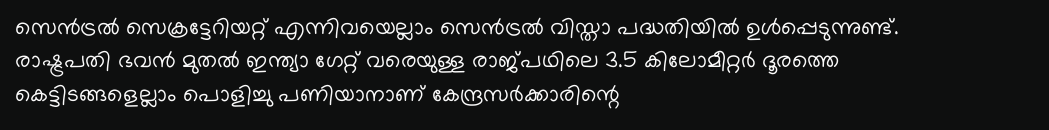സെന്‍ട്രല്‍ സെക്രട്ടേറിയറ്റ് എന്നിവയെല്ലാം സെന്‍ട്രല്‍ വിസ്താ പദ്ധതിയില്‍ ഉള്‍പ്പെടുന്നുണ്ട്. രാഷ്ട്രപതി ഭവന്‍ മുതല്‍ ഇന്ത്യാ ഗേറ്റ് വരെയുള്ള രാജ്പഥിലെ 3.5 കിലോമീറ്റര്‍ ദൂരത്തെ കെട്ടിടങ്ങളെല്ലാം പൊളിച്ചു പണിയാനാണ് കേന്ദ്രസര്‍ക്കാരിന്റെ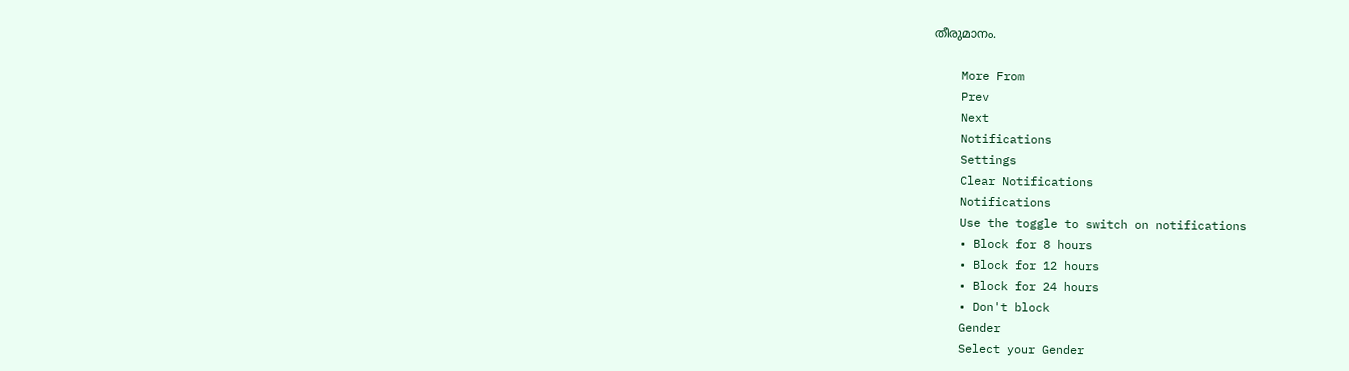തീരുമാനം.

    More From
    Prev
    Next
    Notifications
    Settings
    Clear Notifications
    Notifications
    Use the toggle to switch on notifications
    • Block for 8 hours
    • Block for 12 hours
    • Block for 24 hours
    • Don't block
    Gender
    Select your Gender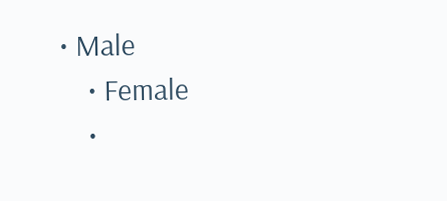• Male
    • Female
    •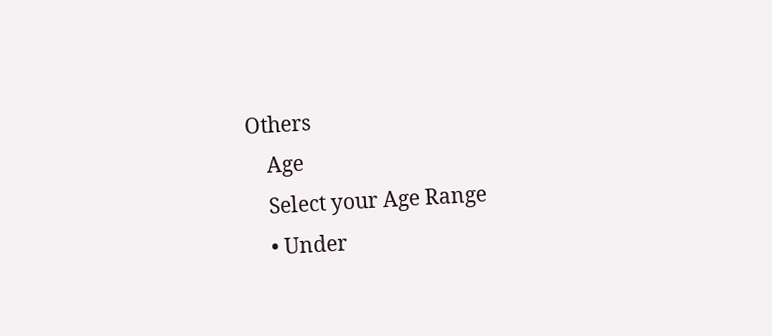Others
    Age
    Select your Age Range
    • Under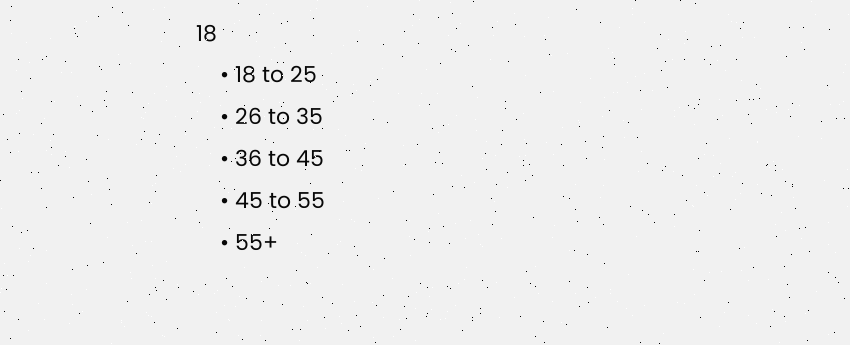18
    • 18 to 25
    • 26 to 35
    • 36 to 45
    • 45 to 55
    • 55+